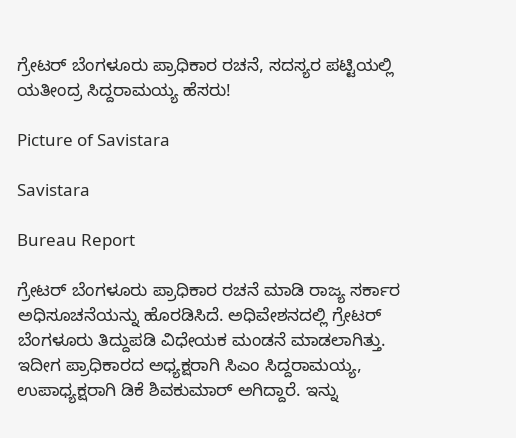ಗ್ರೇಟರ್ ಬೆಂಗಳೂರು ಪ್ರಾಧಿಕಾರ ರಚನೆ, ಸದಸ್ಯರ ಪಟ್ಟಿಯಲ್ಲಿ ಯತೀಂದ್ರ ಸಿದ್ದರಾಮಯ್ಯ ಹೆಸರು!

Picture of Savistara

Savistara

Bureau Report

ಗ್ರೇಟರ್ ಬೆಂಗಳೂರು ಪ್ರಾಧಿಕಾರ ರಚನೆ ಮಾಡಿ ರಾಜ್ಯ ಸರ್ಕಾರ ಅಧಿಸೂಚನೆಯನ್ನು ಹೊರಡಿಸಿದೆ. ಅಧಿವೇಶನದಲ್ಲಿ ಗ್ರೇಟರ್ ಬೆಂಗಳೂರು ತಿದ್ದುಪಡಿ ವಿಧೇಯಕ ಮಂಡನೆ ಮಾಡಲಾಗಿತ್ತು. ಇದೀಗ ಪ್ರಾಧಿಕಾರದ ಅಧ್ಯಕ್ಷರಾಗಿ ಸಿಎಂ ಸಿದ್ದರಾಮಯ್ಯ, ಉಪಾಧ್ಯಕ್ಷರಾಗಿ ಡಿಕೆ ಶಿವಕುಮಾರ್ ಅಗಿದ್ದಾರೆ. ಇನ್ನು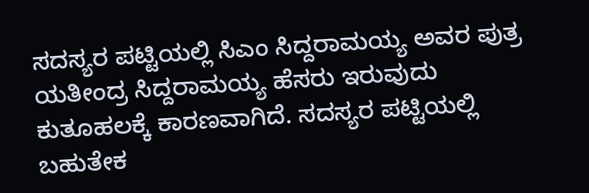ಸದಸ್ಯರ ಪಟ್ಟಿಯಲ್ಲಿ ಸಿಎಂ ಸಿದ್ದರಾಮಯ್ಯ ಅವರ ಪುತ್ರ ಯತೀಂದ್ರ ಸಿದ್ದರಾಮಯ್ಯ ಹೆಸರು ಇರುವುದು ಕುತೂಹಲಕ್ಕೆ ಕಾರಣವಾಗಿದೆ. ಸದಸ್ಯರ ಪಟ್ಟಿಯಲ್ಲಿ ಬಹುತೇಕ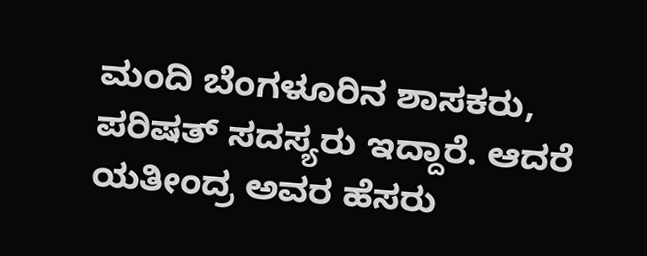ಮಂದಿ ಬೆಂಗಳೂರಿನ ಶಾಸಕರು, ಪರಿಷತ್ ಸದಸ್ಯರು ಇದ್ದಾರೆ. ಆದರೆ ಯತೀಂದ್ರ ಅವರ ಹೆಸರು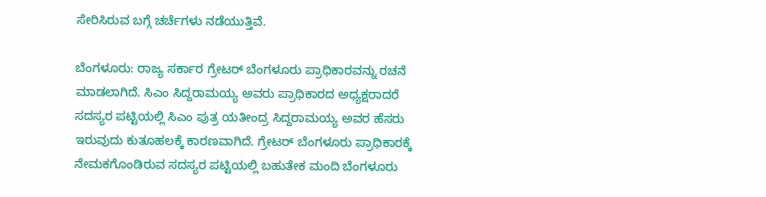ಸೇರಿಸಿರುವ ಬಗ್ಗೆ ಚರ್ಚೆಗಳು ನಡೆಯುತ್ತಿವೆ.

ಬೆಂಗಳೂರು: ರಾಜ್ಯ ಸರ್ಕಾರ ಗ್ರೇಟರ್ ಬೆಂಗಳೂರು ಪ್ರಾಧಿಕಾರವನ್ನು ರಚನೆ ಮಾಡಲಾಗಿದೆ. ಸಿಎಂ ಸಿದ್ದರಾಮಯ್ಯ ಅವರು ಪ್ರಾಧಿಕಾರದ ಅಧ್ಯಕ್ಷರಾದರೆ ಸದಸ್ಯರ ಪಟ್ಟಿಯಲ್ಲಿ ಸಿಎಂ ಪುತ್ರ ಯತೀಂದ್ರ ಸಿದ್ದರಾಮಯ್ಯ ಅವರ ಹೆಸರು ಇರುವುದು ಕುತೂಹಲಕ್ಕೆ ಕಾರಣವಾಗಿದೆ. ಗ್ರೇಟರ್ ಬೆಂಗಳೂರು ಪ್ರಾಧಿಕಾರಕ್ಕೆ ನೇಮಕಗೊಂಡಿರುವ ಸದಸ್ಯರ ಪಟ್ಟಿಯಲ್ಲಿ ಬಹುತೇಕ ಮಂದಿ ಬೆಂಗಳೂರು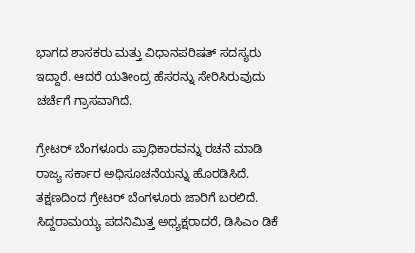ಭಾಗದ ಶಾಸಕರು ಮತ್ತು ವಿಧಾನಪರಿಷತ್ ಸದಸ್ಯರು ಇದ್ದಾರೆ. ಆದರೆ ಯತೀಂದ್ರ ಹೆಸರನ್ನು ಸೇರಿಸಿರುವುದು ಚರ್ಚೆಗೆ ಗ್ರಾಸವಾಗಿದೆ.

ಗ್ರೇಟರ್ ಬೆಂಗಳೂರು ಪ್ರಾಧಿಕಾರವನ್ನು ರಚನೆ ಮಾಡಿ ರಾಜ್ಯ ಸರ್ಕಾರ ಅಧಿಸೂಚನೆಯನ್ನು ಹೊರಡಿಸಿದೆ. ತಕ್ಷಣದಿಂದ ಗ್ರೇಟರ್ ಬೆಂಗಳೂರು ಜಾರಿಗೆ ಬರಲಿದೆ. ಸಿದ್ದರಾಮಯ್ಯ ಪದನಿಮಿತ್ತ ಅಧ್ಯಕ್ಷರಾದರೆ, ಡಿಸಿಎಂ ಡಿಕೆ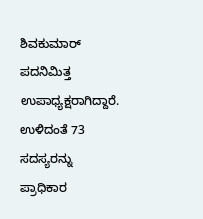ಶಿವಕುಮಾರ್ ಪದನಿಮಿತ್ತ ಉಪಾಧ್ಯಕ್ಷರಾಗಿದ್ದಾರೆ. ಉಳಿದಂತೆ 73 ಸದಸ್ಯರನ್ನು ಪ್ರಾಧಿಕಾರ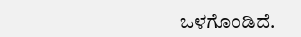ಒಳಗೊಂಡಿದೆ.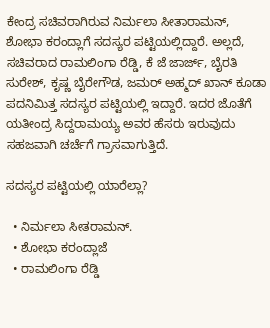ಕೇಂದ್ರ ಸಚಿವರಾಗಿರುವ ನಿರ್ಮಲಾ ಸೀತಾರಾಮನ್, ಶೋಭಾ ಕರಂದ್ಲಾಗೆ ಸದಸ್ಯರ ಪಟ್ಟಿಯಲ್ಲಿದ್ದಾರೆ. ಅಲ್ಲದೆ, ಸಚಿವರಾದ ರಾಮಲಿಂಗಾ ರೆಡ್ಡಿ, ಕೆ ಜೆ ಜಾರ್ಜ್, ಬೈರತಿ ಸುರೇಶ್, ಕೃಷ್ಣ ಬೈರೇಗೌಡ, ಜಮರ್ ಅಹ್ಮದ್ ಖಾನ್ ಕೂಡಾ ಪದನಿಮಿತ್ತ ಸದಸ್ಯರ ಪಟ್ಟಿಯಲ್ಲಿ ಇದ್ದಾರೆ. ಇದರ ಜೊತೆಗೆ ಯತೀಂದ್ರ ಸಿದ್ದರಾಮಯ್ಯ ಅವರ ಹೆಸರು ಇರುವುದು ಸಹಜವಾಗಿ ಚರ್ಚೆಗೆ ಗ್ರಾಸವಾಗುತ್ತಿದೆ.

ಸದಸ್ಯರ ಪಟ್ಟಿಯಲ್ಲಿ ಯಾರೆಲ್ಲಾ?

  • ನಿರ್ಮಲಾ ಸೀತರಾಮನ್.
  • ಶೋಭಾ ಕರಂದ್ಲಾಜೆ
  • ರಾಮಲಿಂಗಾ ರೆಡ್ಡಿ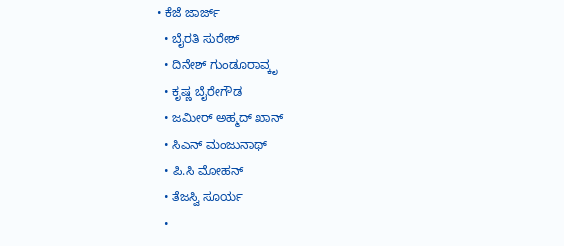• ಕೆಜೆ ಜಾರ್ಜ್
  • ಬೈರತಿ ಸುರೇಶ್
  • ದಿನೇಶ್ ಗುಂಡೂರಾವ್ಕೃ
  • ಕೃಷ್ಣ ಬೈರೇಗೌಡ
  • ಜಮೀರ್ ಅಹ್ಮದ್ ಖಾನ್
  • ಸಿಎನ್ ಮಂಜುನಾಥ್
  • ಪಿ.ಸಿ ಮೋಹನ್
  • ತೆಜಸ್ವಿ ಸೂರ್ಯ
  •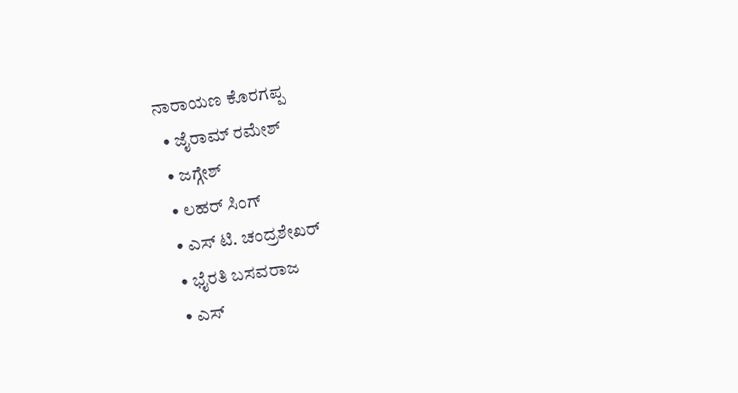ನಾರಾಯಣ ಕೊರಗಪ್ಪ
  • ಜೈರಾಮ್ ರಮೇಶ್
  • ಜಗ್ಗೇಶ್
  • ಲಹರ್ ಸಿಂಗ್
  • ಎಸ್ ಟಿ. ಚಂದ್ರಶೇಖರ್
  • ಭೈರತಿ ಬಸವರಾಜ
  • ಎಸ್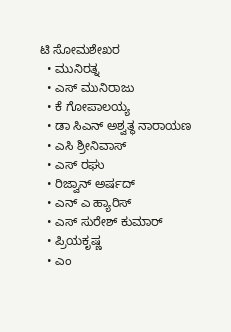ಟಿ ಸೋಮಶೇಖರ
  • ಮುನಿರತ್ನ
  • ಎಸ್ ಮುನಿರಾಜು
  • ಕೆ ಗೋಪಾಲಯ್ಯ
  • ಡಾ ಸಿಎನ್ ಅಶ್ವತ್ಥ ನಾರಾಯಣ
  • ಎಸಿ ಶ್ರೀನಿವಾಸ್
  • ಎಸ್ ರಘು
  • ರಿಜ್ವಾನ್ ಅರ್ಷದ್
  • ಎನ್ ಎ ಹ್ಯಾರಿಸ್
  • ಎಸ್ ಸುರೇಶ್ ಕುಮಾರ್
  • ಪ್ರಿಯಕೃಷ್ಣ
  • ಎಂ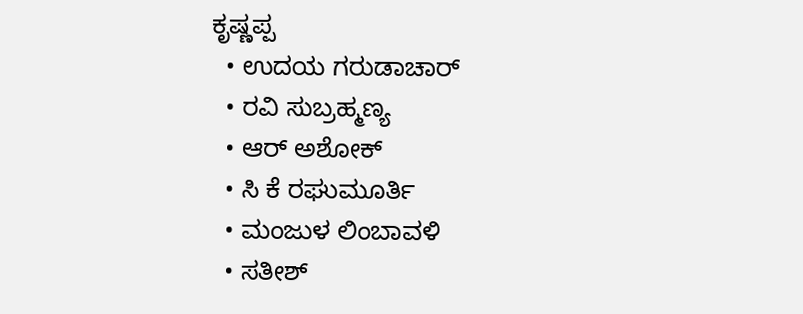ಕೃಷ್ಣಪ್ಪ
  • ಉದಯ ಗರುಡಾಚಾರ್
  • ರವಿ ಸುಬ್ರಹ್ಮಣ್ಯ
  • ಆರ್ ಅಶೋಕ್
  • ಸಿ ಕೆ ರಘುಮೂರ್ತಿ
  • ಮಂಜುಳ ಲಿಂಬಾವಳಿ
  • ಸತೀಶ್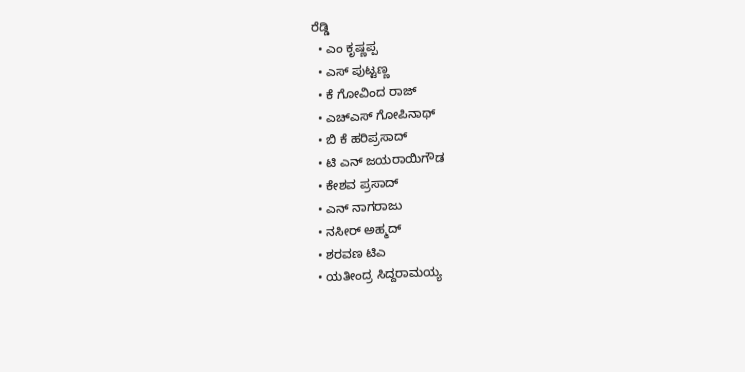ರೆಡ್ಡಿ
  • ಎಂ ಕೃಷ್ಣಪ್ಪ
  • ಎಸ್ ಪುಟ್ಟಣ್ಣ
  • ಕೆ ಗೋವಿಂದ ರಾಜ್
  • ಎಚ್‌ಎಸ್ ಗೋಪಿನಾಥ್
  • ಬಿ ಕೆ ಹರಿಪ್ರಸಾದ್
  • ಟಿ ಎನ್ ಜಯರಾಯಿಗೌಡ
  • ಕೇಶವ ಪ್ರಸಾದ್
  • ಎನ್ ನಾಗರಾಜು
  • ನಸೀರ್ ಅಹ್ಮದ್
  • ಶರವಣ ಟಿಎ
  • ಯತೀಂದ್ರ ಸಿದ್ದರಾಮಯ್ಯ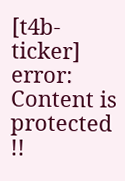[t4b-ticker]
error: Content is protected !!